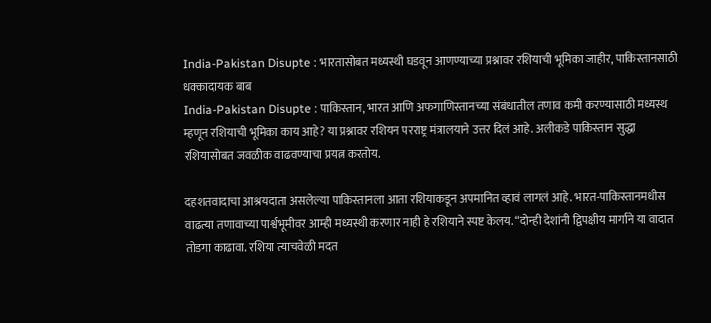India-Pakistan Disupte : भारतासोबत मध्यस्थी घडवून आणण्याच्या प्रश्नावर रशियाची भूमिका जाहीर, पाकिस्तानसाठी धक्कादायक बाब
India-Pakistan Disupte : पाकिस्तान, भारत आणि अफगाणिस्तानच्या संबंधातील तणाव कमी करण्यासाठी मध्यस्थ म्हणून रशियाची भूमिका काय आहे? या प्रश्नावर रशियन परराष्ट्र मंत्रालयाने उत्तर दिलं आहे. अलीकडे पाकिस्तान सुद्धा रशियासोबत जवळीक वाढवण्याचा प्रयत्न करतोय.

दहशतवादाचा आश्रयदाता असलेल्या पाकिस्तानला आता रशियाकडून अपमानित व्हावं लागलं आहे. भारत-पाकिस्तानमधीस वाढत्या तणावाच्या पार्श्वभूमीवर आम्ही मध्यस्थी करणार नाही हे रशियाने स्पष्ट केलय. “दोन्ही देशांनी द्विपक्षीय मार्गाने या वादात तोडगा काढावा. रशिया त्याचवेळी मदत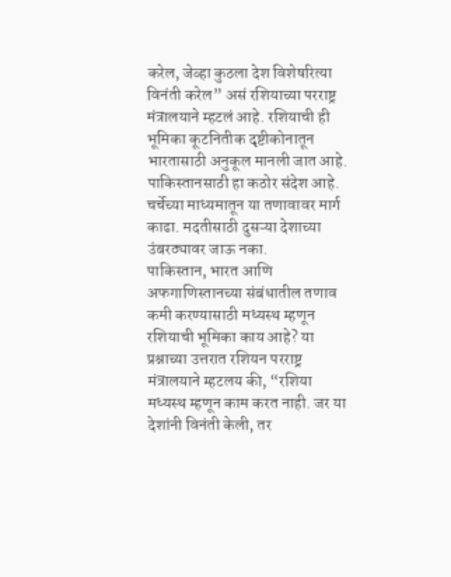करेल, जेव्हा कुठला देश विशेषरित्या विनंती करेल” असं रशियाच्या परराष्ट्र मंत्रालयाने म्हटलं आहे. रशियाची ही भूमिका कूटनितीक दृष्टीकोनातून भारतासाठी अनुकूल मानली जात आहे. पाकिस्तानसाठी हा कठोर संदेश आहे. चर्चेच्या माध्यमातून या तणावावर मार्ग काढा. मदतीसाठी दुसऱ्या देशाच्या उंबरठ्यावर जाऊ नका.
पाकिस्तान, भारत आणि अफगाणिस्तानच्या संबंधातील तणाव कमी करण्यासाठी मध्यस्थ म्हणून रशियाची भूमिका काय आहे? या प्रश्नाच्या उत्तरात रशियन परराष्ट्र मंत्रालयाने म्हटलय की, “रशिया मध्यस्थ म्हणून काम करत नाही. जर या देशांनी विनंती केली, तर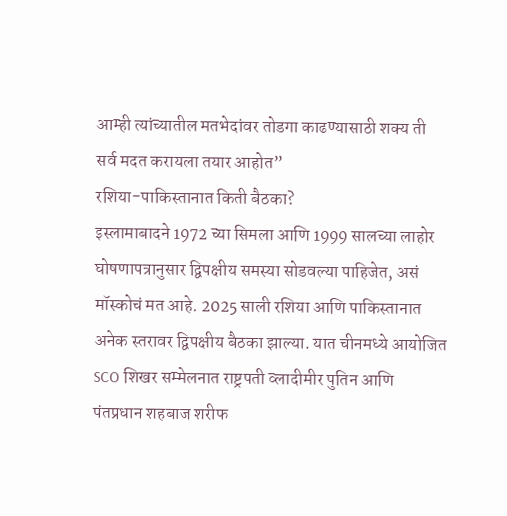आम्ही त्यांच्यातील मतभेदांवर तोडगा काढण्यासाठी शक्य ती सर्व मदत करायला तयार आहोत”
रशिया-पाकिस्तानात किती बैठका?
इस्लामाबादने 1972 च्या सिमला आणि 1999 सालच्या लाहोर घोषणापत्रानुसार द्विपक्षीय समस्या सोडवल्या पाहिजेत, असं मॉस्कोचं मत आहे. 2025 साली रशिया आणि पाकिस्तानात अनेक स्तरावर द्विपक्षीय बैठका झाल्या. यात चीनमध्ये आयोजित SCO शिखर सम्मेलनात राष्ट्रपती व्लादीमीर पुतिन आणि पंतप्रधान शहबाज शरीफ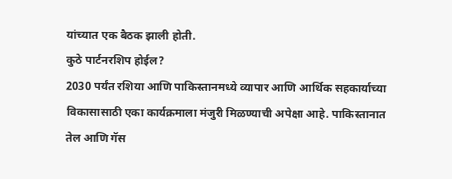यांच्यात एक बैठक झाली होती.
कुठे पार्टनरशिप होईल?
2030 पर्यंत रशिया आणि पाकिस्तानमध्ये व्यापार आणि आर्थिक सहकार्याच्या विकासासाठी एका कार्यक्रमाला मंजुरी मिळण्याची अपेक्षा आहे. पाकिस्तानात तेल आणि गॅस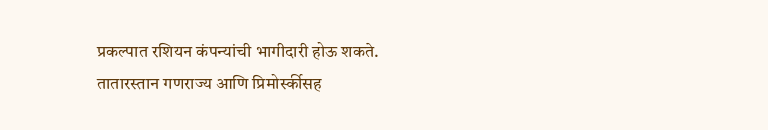प्रकल्पात रशियन कंपन्यांची भागीदारी होऊ शकते. तातारस्तान गणराज्य आणि प्रिमोर्स्कीसह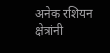अनेक रशियन क्षेत्रांनी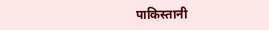पाकिस्तानी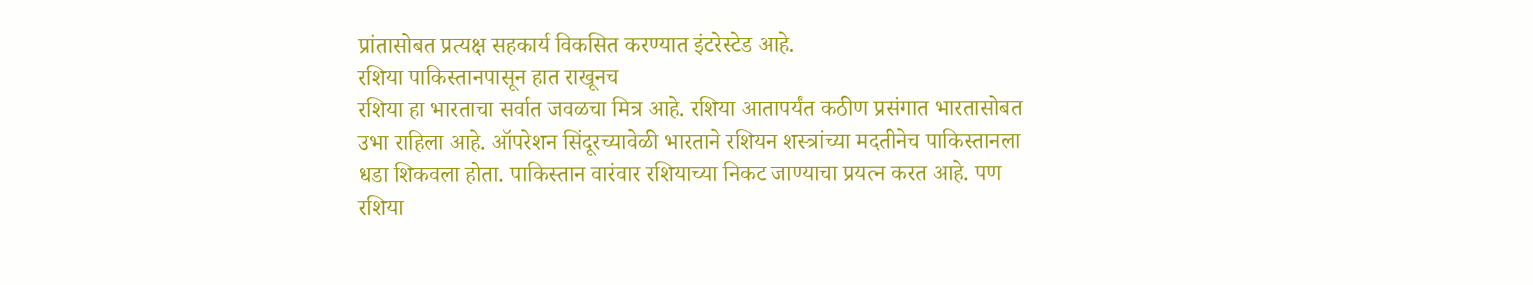प्रांतासोबत प्रत्यक्ष सहकार्य विकसित करण्यात इंटरेस्टेड आहे.
रशिया पाकिस्तानपासून हात राखूनच
रशिया हा भारताचा सर्वात जवळचा मित्र आहे. रशिया आतापर्यंत कठीण प्रसंगात भारतासोबत उभा राहिला आहे. ऑपरेशन सिंदूरच्यावेळी भारताने रशियन शस्त्रांच्या मदतीनेच पाकिस्तानला धडा शिकवला होता. पाकिस्तान वारंवार रशियाच्या निकट जाण्याचा प्रयत्न करत आहे. पण रशिया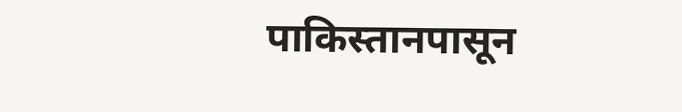पाकिस्तानपासून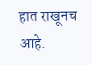हात राखूनच आहे.